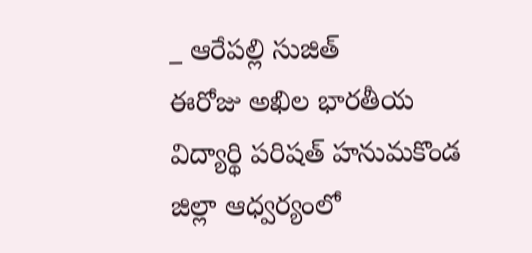_ ఆరేపల్లి సుజిత్
ఈరోజు అఖిల భారతీయ విద్యార్థి పరిషత్ హనుమకొండ జిల్లా ఆధ్వర్యంలో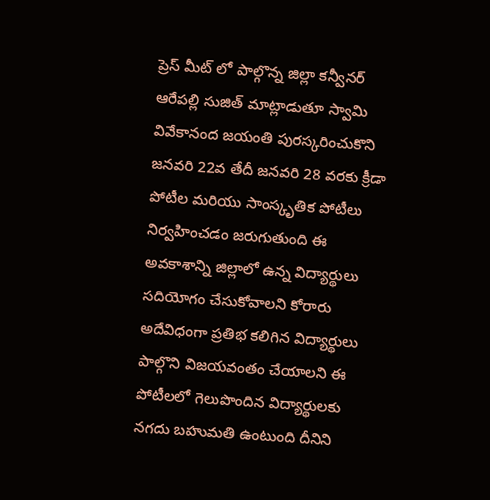ప్రెస్ మీట్ లో పాల్గొన్న జిల్లా కన్వీనర్ ఆరేపల్లి సుజిత్ మాట్లాడుతూ స్వామి వివేకానంద జయంతి పురస్కరించుకొని జనవరి 22వ తేదీ జనవరి 28 వరకు క్రీడా పోటీల మరియు సాంస్కృతిక పోటీలు నిర్వహించడం జరుగుతుంది ఈ అవకాశాన్ని జిల్లాలో ఉన్న విద్యార్థులు సదియోగం చేసుకోవాలని కోరారు అదేవిధంగా ప్రతిభ కలిగిన విద్యార్థులు పాల్గొని విజయవంతం చేయాలని ఈ పోటీలలో గెలుపొందిన విద్యార్థులకు నగదు బహుమతి ఉంటుంది దీనిని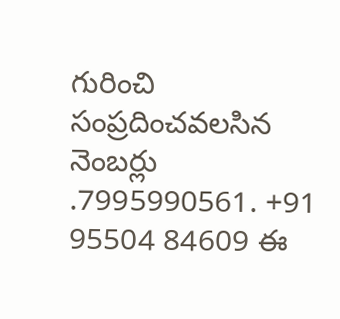గురించి సంప్రదించవలసిన నెంబర్లు .7995990561. +91 95504 84609 ఈ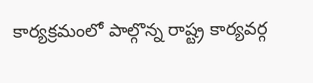కార్యక్రమంలో పాల్గొన్న రాష్ట్ర కార్యవర్గ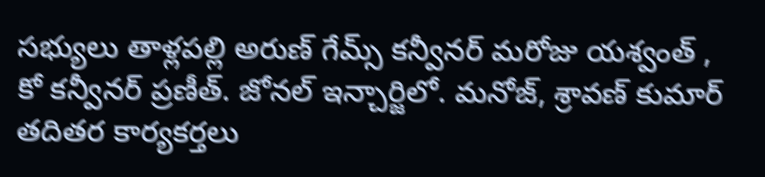సభ్యులు తాళ్లపల్లి అరుణ్ గేమ్స్ కన్వీనర్ మరోజు యశ్వంత్ , కో కన్వీనర్ ప్రణీత్. జోనల్ ఇన్చార్జిలో. మనోజ్, శ్రావణ్ కుమార్ తదితర కార్యకర్తలు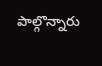పాల్గొన్నారు